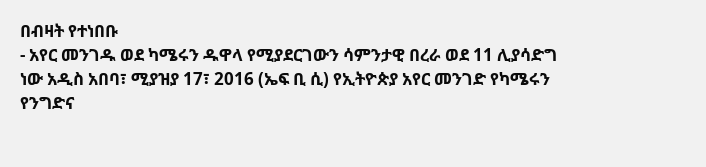በብዛት የተነበቡ
- አየር መንገዱ ወደ ካሜሩን ዱዋላ የሚያደርገውን ሳምንታዊ በረራ ወደ 11 ሊያሳድግ ነው አዲስ አበባ፣ ሚያዝያ 17፣ 2016 (ኤፍ ቢ ሲ) የኢትዮጵያ አየር መንገድ የካሜሩን የንግድና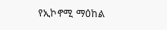የኢኮኖሚ ማዕከል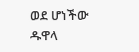ወደ ሆነችው ዱዋላ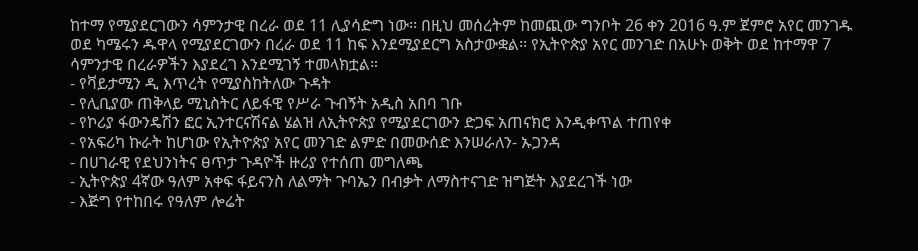ከተማ የሚያደርገውን ሳምንታዊ በረራ ወደ 11 ሊያሳድግ ነው፡፡ በዚህ መሰረትም ከመጪው ግንቦት 26 ቀን 2016 ዓ.ም ጀምሮ አየር መንገዱ ወደ ካሜሩን ዱዋላ የሚያደርገውን በረራ ወደ 11 ከፍ እንደሚያደርግ አስታውቋል፡፡ የኢትዮጵያ አየር መንገድ በአሁኑ ወቅት ወደ ከተማዋ 7 ሳምንታዊ በረራዎችን እያደረገ እንደሚገኝ ተመላክቷል።
- የቫይታሚን ዲ እጥረት የሚያስከትለው ጉዳት
- የሊቢያው ጠቅላይ ሚኒስትር ለይፋዊ የሥራ ጉብኝት አዲስ አበባ ገቡ
- የኮሪያ ፋውንዴሽን ፎር ኢንተርናሽናል ሄልዝ ለኢትዮጵያ የሚያደርገውን ድጋፍ አጠናክሮ እንዲቀጥል ተጠየቀ
- የአፍሪካ ኩራት ከሆነው የኢትዮጵያ አየር መንገድ ልምድ በመውሰድ እንሠራለን- ኡጋንዳ
- በሀገራዊ የደህንነትና ፀጥታ ጉዳዮች ዙሪያ የተሰጠ መግለጫ
- ኢትዮጵያ 4ኛው ዓለም አቀፍ ፋይናንስ ለልማት ጉባኤን በብቃት ለማስተናገድ ዝግጅት እያደረገች ነው
- እጅግ የተከበሩ የዓለም ሎሬት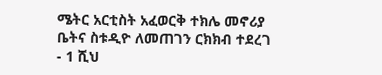ሜትር አርቲስት አፈወርቅ ተክሌ መኖሪያ ቤትና ስቱዲዮ ለመጠገን ርክክብ ተደረገ
- 1 ሺህ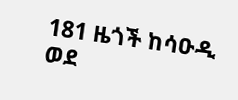181 ዜጎች ከሳዑዲ ወደ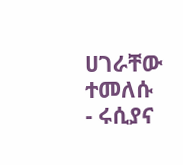ሀገራቸው ተመለሱ
- ሩሲያና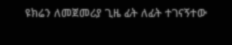ዩክሬን ለመጀመሪያ ጊዜ ፊት ለፊት ተገናኝተው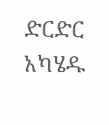ድርድር አካሄዱ